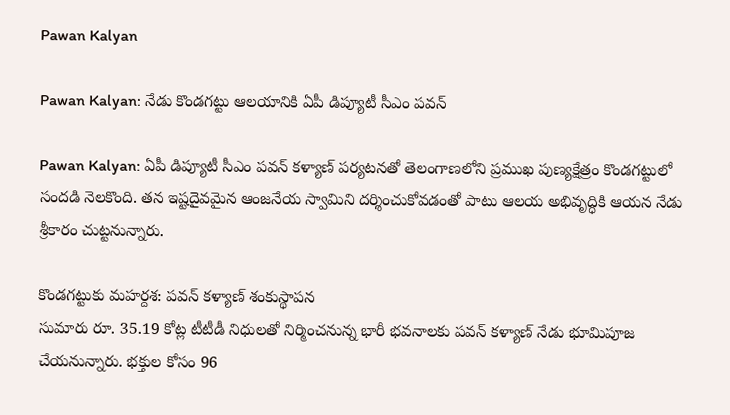Pawan Kalyan

Pawan Kalyan: నేడు కొండగట్టు ఆలయానికి ఏపీ డిప్యూటీ సీఎం పవన్‌

Pawan Kalyan: ఏపీ డిప్యూటీ సీఎం పవన్ కళ్యాణ్ పర్యటనతో తెలంగాణలోని ప్రముఖ పుణ్యక్షేత్రం కొండగట్టులో సందడి నెలకొంది. తన ఇష్టదైవమైన ఆంజనేయ స్వామిని దర్శించుకోవడంతో పాటు ఆలయ అభివృద్ధికి ఆయన నేడు శ్రీకారం చుట్టనున్నారు.

కొండగట్టుకు మహర్దశ: పవన్ కళ్యాణ్ శంకుస్థాపన
సుమారు రూ. 35.19 కోట్ల టీటీడీ నిధులతో నిర్మించనున్న భారీ భవనాలకు పవన్ కళ్యాణ్ నేడు భూమిపూజ చేయనున్నారు. భక్తుల కోసం 96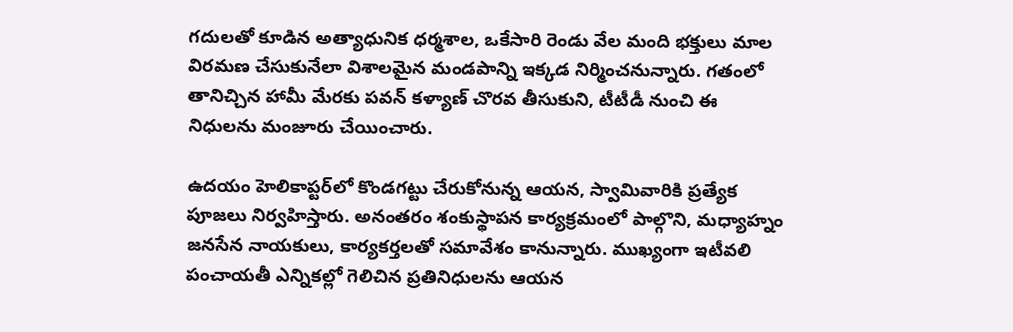గదులతో కూడిన అత్యాధునిక ధర్మశాల, ఒకేసారి రెండు వేల మంది భక్తులు మాల విరమణ చేసుకునేలా విశాలమైన మండపాన్ని ఇక్కడ నిర్మించనున్నారు. గతంలో తానిచ్చిన హామీ మేరకు పవన్ కళ్యాణ్ చొరవ తీసుకుని, టీటీడీ నుంచి ఈ నిధులను మంజూరు చేయించారు.

ఉదయం హెలికాప్టర్‌లో కొండగట్టు చేరుకోనున్న ఆయన, స్వామివారికి ప్రత్యేక పూజలు నిర్వహిస్తారు. అనంతరం శంకుస్థాపన కార్యక్రమంలో పాల్గొని, మధ్యాహ్నం జనసేన నాయకులు, కార్యకర్తలతో సమావేశం కానున్నారు. ముఖ్యంగా ఇటీవలి పంచాయతీ ఎన్నికల్లో గెలిచిన ప్రతినిధులను ఆయన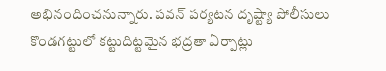అభినందించనున్నారు. పవన్ పర్యటన దృష్ట్యా పోలీసులు కొండగట్టులో కట్టుదిట్టమైన భద్రతా ఏర్పాట్లు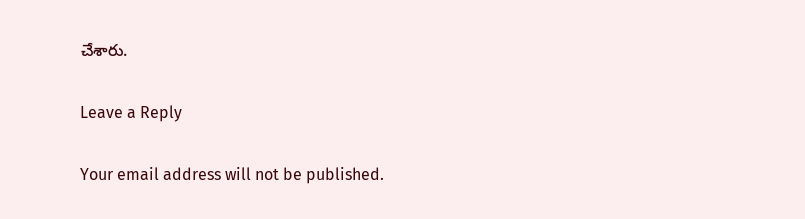చేశారు.

Leave a Reply

Your email address will not be published.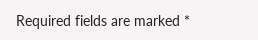Required fields are marked *